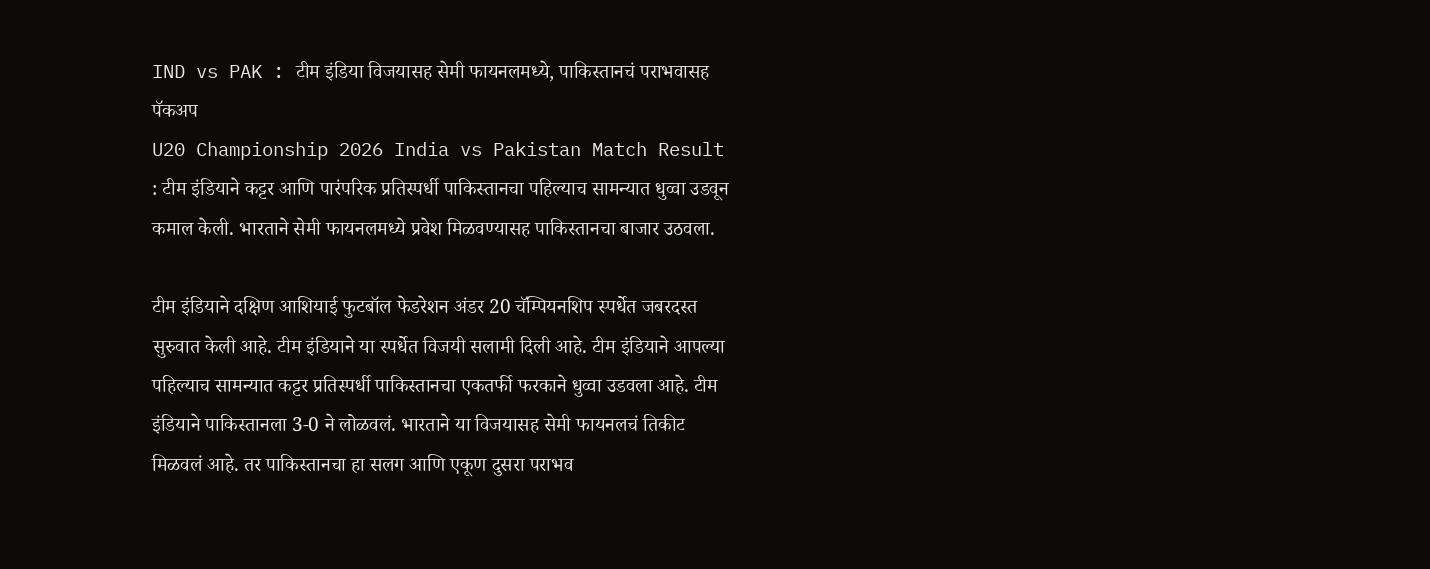IND vs PAK : टीम इंडिया विजयासह सेमी फायनलमध्ये, पाकिस्तानचं पराभवासह पॅकअप
U20 Championship 2026 India vs Pakistan Match Result : टीम इंडियाने कट्टर आणि पारंपरिक प्रतिस्पर्धी पाकिस्तानचा पहिल्याच सामन्यात धुव्वा उडवून कमाल केली. भारताने सेमी फायनलमध्ये प्रवेश मिळवण्यासह पाकिस्तानचा बाजार उठवला.

टीम इंडियाने दक्षिण आशियाई फुटबॉल फेडरेशन अंडर 20 चॅम्पियनशिप स्पर्धेत जबरदस्त सुरुवात केली आहे. टीम इंडियाने या स्पर्धेत विजयी सलामी दिली आहे. टीम इंडियाने आपल्या पहिल्याच सामन्यात कट्टर प्रतिस्पर्धी पाकिस्तानचा एकतर्फी फरकाने धुव्वा उडवला आहे. टीम इंडियाने पाकिस्तानला 3-0 ने लोळवलं. भारताने या विजयासह सेमी फायनलचं तिकीट मिळवलं आहे. तर पाकिस्तानचा हा सलग आणि एकूण दुसरा पराभव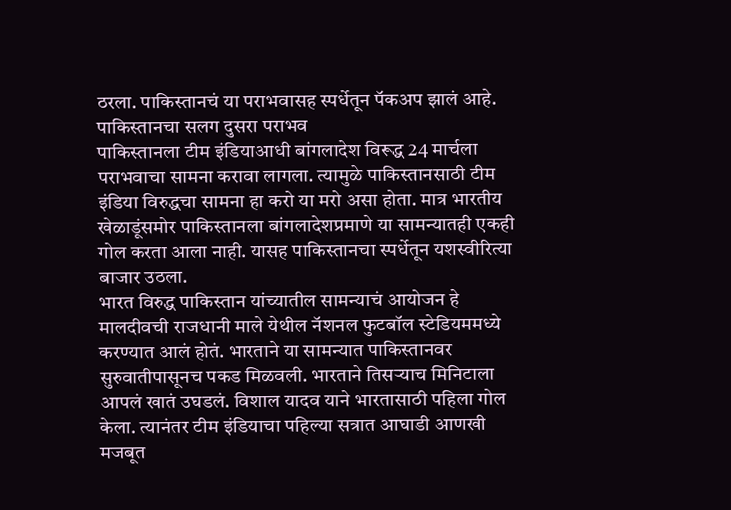ठरला. पाकिस्तानचं या पराभवासह स्पर्धेतून पॅकअप झालं आहे.
पाकिस्तानचा सलग दुसरा पराभव
पाकिस्तानला टीम इंडियाआधी बांगलादेश विरूद्ध 24 मार्चला पराभवाचा सामना करावा लागला. त्यामुळे पाकिस्तानसाठी टीम इंडिया विरुद्धचा सामना हा करो या मरो असा होता. मात्र भारतीय खेळाडूंसमोर पाकिस्तानला बांगलादेशप्रमाणे या सामन्यातही एकही गोल करता आला नाही. यासह पाकिस्तानचा स्पर्धेतून यशस्वीरित्या बाजार उठला.
भारत विरुद्ध पाकिस्तान यांच्यातील सामन्याचं आयोजन हे मालदीवची राजधानी माले येथील नॅशनल फुटबॉल स्टेडियममध्ये करण्यात आलं होतं. भारताने या सामन्यात पाकिस्तानवर सुरुवातीपासूनच पकड मिळवली. भारताने तिसऱ्याच मिनिटाला आपलं खातं उघडलं. विशाल यादव याने भारतासाठी पहिला गोल केला. त्यानंतर टीम इंडियाचा पहिल्या सत्रात आघाडी आणखी मजबूत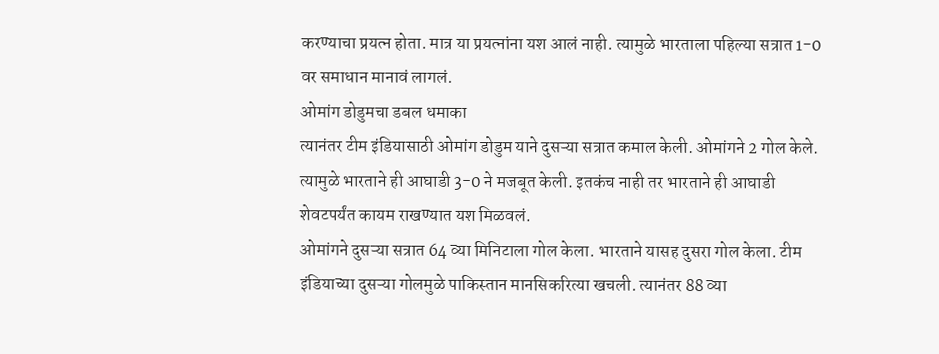करण्याचा प्रयत्न होता. मात्र या प्रयत्नांना यश आलं नाही. त्यामुळे भारताला पहिल्या सत्रात 1-0 वर समाधान मानावं लागलं.
ओमांग डोडुमचा डबल धमाका
त्यानंतर टीम इंडियासाठी ओमांग डोडुम याने दुसऱ्या सत्रात कमाल केली. ओमांगने 2 गोल केले. त्यामुळे भारताने ही आघाडी 3-0 ने मजबूत केली. इतकंच नाही तर भारताने ही आघाडी शेवटपर्यंत कायम राखण्यात यश मिळवलं.
ओमांगने दुसऱ्या सत्रात 64 व्या मिनिटाला गोल केला. भारताने यासह दुसरा गोल केला. टीम इंडियाच्या दुसऱ्या गोलमुळे पाकिस्तान मानसिकरित्या खचली. त्यानंतर 88 व्या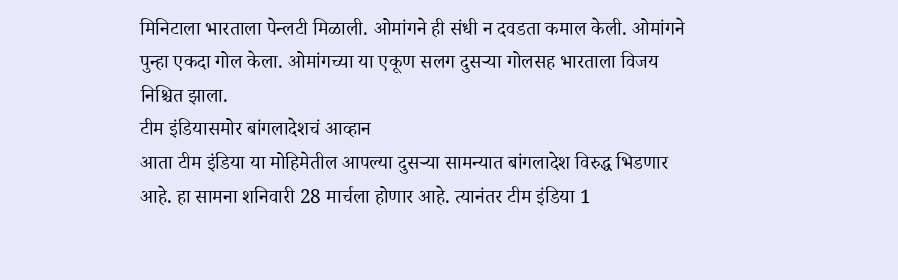मिनिटाला भारताला पेन्लटी मिळाली. ओमांगने ही संधी न दवडता कमाल केली. ओमांगने पुन्हा एकदा गोल केला. ओमांगच्या या एकूण सलग दुसऱ्या गोलसह भारताला विजय निश्चित झाला.
टीम इंडियासमोर बांगलादेशचं आव्हान
आता टीम इंडिया या मोहिमेतील आपल्या दुसऱ्या सामन्यात बांगलादेश विरुद्ध भिडणार आहे. हा सामना शनिवारी 28 मार्चला होणार आहे. त्यानंतर टीम इंडिया 1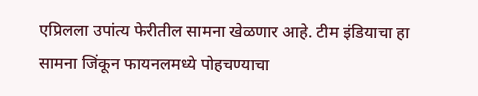एप्रिलला उपांत्य फेरीतील सामना खेळणार आहे. टीम इंडियाचा हा सामना जिंकून फायनलमध्ये पोहचण्याचा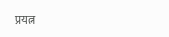प्रयत्न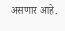असणार आहे.